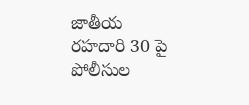జాతీయ రహదారి 30 పై పోలీసుల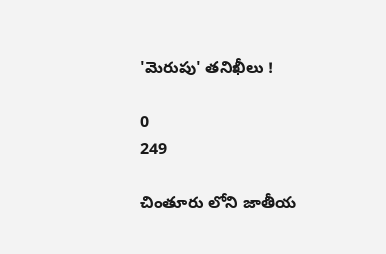'మెరుపు' తనిఖీలు !

0
249

చింతూరు లోని జాతీయ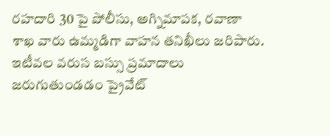రహదారి 30 పై పోలీసు, అగ్నిమాపక, రవాణా శాఖ వారు ఉమ్మడిగా వాహన తనిఖీలు జరిపారు. ఇటీవల వరుస బస్సు ప్రమాదాలు జరుగుతుండడం ప్రైవేట్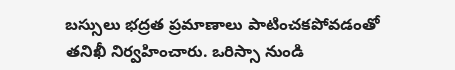బస్సులు భద్రత ప్రమాణాలు పాటించకపోవడంతో తనిఖీ నిర్వహించారు. ఒరిస్సా నుండి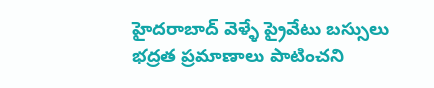హైదరాబాద్ వెళ్ళే ప్రైవేటు బస్సులు భద్రత ప్రమాణాలు పాటించని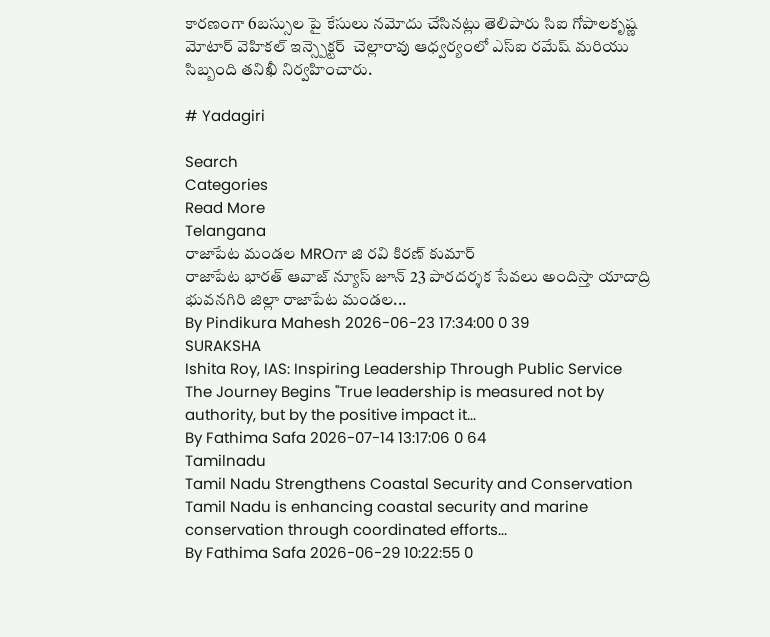కారణంగా 6బస్సుల పై కేసులు నమోదు చేసినట్లు తెలిపారు సిఐ గోపాలకృష్ణ మోటార్ వెహికల్ ఇన్స్పెక్టర్  చెల్లారావు ఆధ్వర్యంలో ఎస్ఐ రమేష్ మరియు సిబ్బంది తనిఖీ నిర్వహించారు.

# Yadagiri

Search
Categories
Read More
Telangana
రాజాపేట మండల MROగా జి రవి కిరణ్ కుమార్
రాజాపేట భారత్ ఆవాజ్ న్యూస్ జూన్ 23 పారదర్శక సేవలు అందిస్తా యాదాద్రి భువనగిరి జిల్లా రాజాపేట మండల...
By Pindikura Mahesh 2026-06-23 17:34:00 0 39
SURAKSHA
Ishita Roy, IAS: Inspiring Leadership Through Public Service
The Journey Begins "True leadership is measured not by authority, but by the positive impact it...
By Fathima Safa 2026-07-14 13:17:06 0 64
Tamilnadu
Tamil Nadu Strengthens Coastal Security and Conservation
Tamil Nadu is enhancing coastal security and marine conservation through coordinated efforts...
By Fathima Safa 2026-06-29 10:22:55 0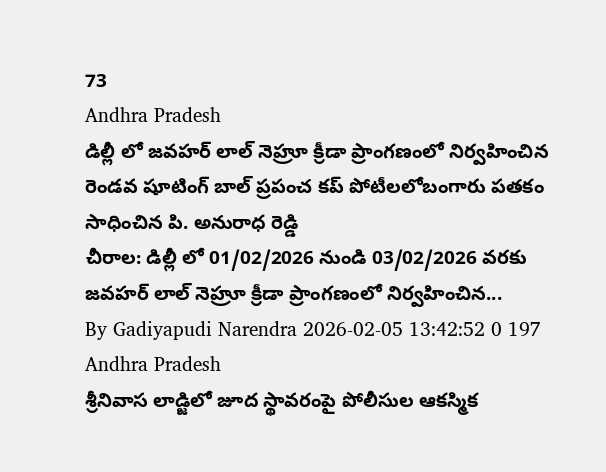73
Andhra Pradesh
డిల్లీ లో జవహర్ లాల్ నెహ్రూ క్రీడా ప్రాంగణంలో నిర్వహించిన రెండవ షూటింగ్ బాల్ ప్రపంచ కప్ పోటీలలోబంగారు పతకం సాధించిన పి. అనురాధ రెడ్డి
చీరాల: డిల్లీ లో 01/02/2026 నుండి 03/02/2026 వరకు జవహర్ లాల్ నెహ్రూ క్రీడా ప్రాంగణంలో నిర్వహించిన...
By Gadiyapudi Narendra 2026-02-05 13:42:52 0 197
Andhra Pradesh
శ్రీనివాస లాడ్జిలో జూద స్థావరంపై పోలీసుల ఆకస్మిక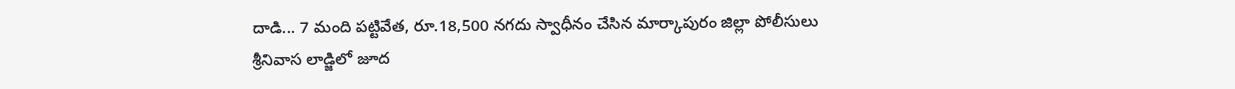దాడి... 7 మంది పట్టివేత, రూ.18,500 నగదు స్వాధీనం చేసిన మార్కాపురం జిల్లా పోలీసులు
శ్రీనివాస లాడ్జిలో జూద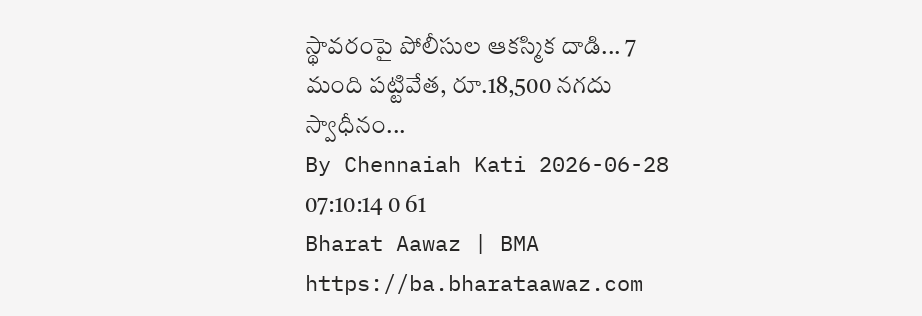స్థావరంపై పోలీసుల ఆకస్మిక దాడి... 7 మంది పట్టివేత, రూ.18,500 నగదు స్వాధీనం...
By Chennaiah Kati 2026-06-28 07:10:14 0 61
Bharat Aawaz | BMA https://ba.bharataawaz.com